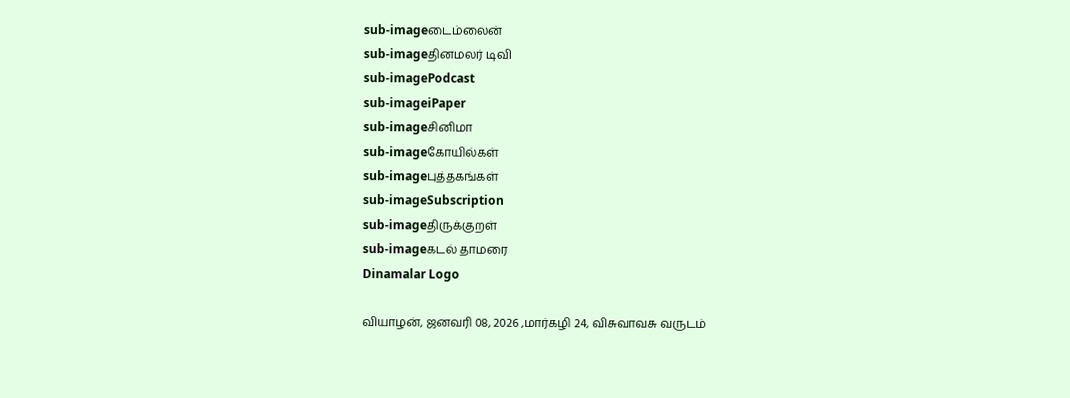sub-imageடைம்லைன்
sub-imageதினமலர் டிவி
sub-imagePodcast
sub-imageiPaper
sub-imageசினிமா
sub-imageகோயில்கள்
sub-imageபுத்தகங்கள்
sub-imageSubscription
sub-imageதிருக்குறள்
sub-imageகடல் தாமரை
Dinamalar Logo

வியாழன், ஜனவரி 08, 2026 ,மார்கழி 24, விசுவாவசு வருடம்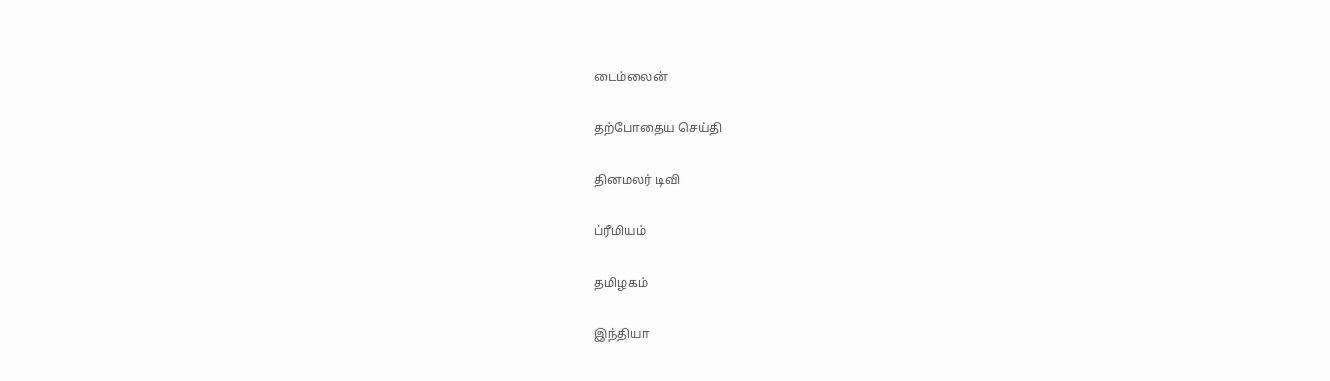டைம்லைன்


தற்போதைய செய்தி


தினமலர் டிவி


ப்ரீமியம்


தமிழகம்


இந்தியா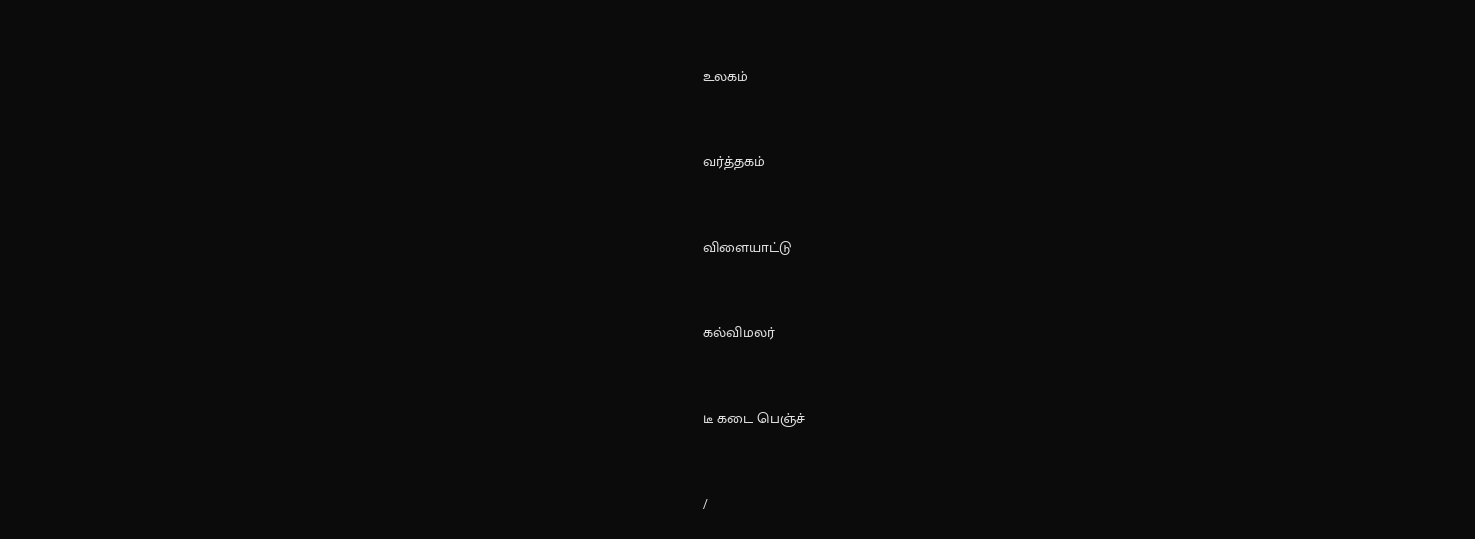உலகம்


வர்த்தகம்


விளையாட்டு


கல்விமலர்


டீ கடை பெஞ்ச்


/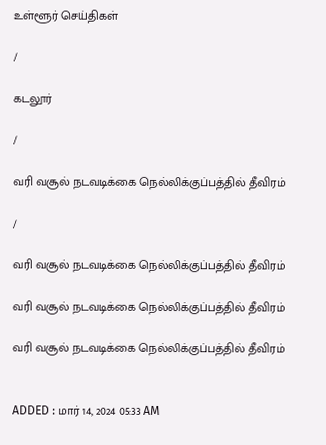உள்ளூர் செய்திகள்

/

கடலூர்

/

வரி வசூல் நடவடிக்கை நெல்லிக்குப்பத்தில் தீவிரம்

/

வரி வசூல் நடவடிக்கை நெல்லிக்குப்பத்தில் தீவிரம்

வரி வசூல் நடவடிக்கை நெல்லிக்குப்பத்தில் தீவிரம்

வரி வசூல் நடவடிக்கை நெல்லிக்குப்பத்தில் தீவிரம்


ADDED : மார் 14, 2024 05:33 AM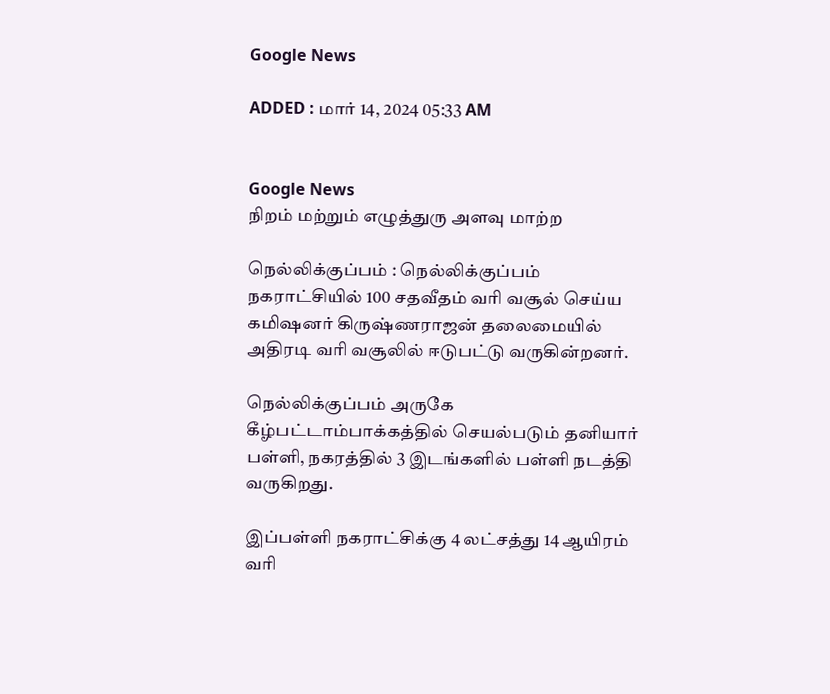Google News

ADDED : மார் 14, 2024 05:33 AM


Google News
நிறம் மற்றும் எழுத்துரு அளவு மாற்ற

நெல்லிக்குப்பம் : நெல்லிக்குப்பம் நகராட்சியில் 100 சதவீதம் வரி வசூல் செய்ய கமிஷனர் கிருஷ்ணராஜன் தலைமையில் அதிரடி வரி வசூலில் ஈடுபட்டு வருகின்றனர்.

நெல்லிக்குப்பம் அருகே கீழ்பட்டாம்பாக்கத்தில் செயல்படும் தனியார் பள்ளி, நகரத்தில் 3 இடங்களில் பள்ளி நடத்தி வருகிறது.

இப்பள்ளி நகராட்சிக்கு 4 லட்சத்து 14 ஆயிரம் வரி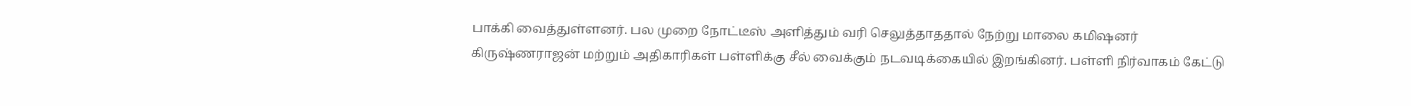பாக்கி வைத்துள்ளனர். பல முறை நோட்டீஸ் அளித்தும் வரி செலுத்தாததால் நேற்று மாலை கமிஷனர் கிருஷ்ணராஜன் மற்றும் அதிகாரிகள் பள்ளிக்கு சீல் வைக்கும் நடவடிக்கையில் இறங்கினர். பள்ளி நிர்வாகம் கேட்டு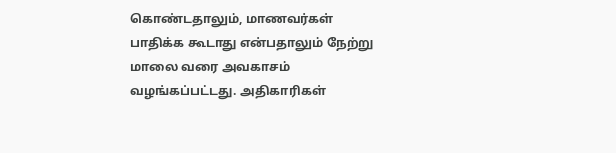கொண்டதாலும், மாணவர்கள் பாதிக்க கூடாது என்பதாலும் நேற்று மாலை வரை அவகாசம் வழங்கப்பட்டது. அதிகாரிகள்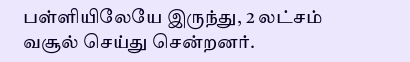பள்ளியிலேயே இருந்து, 2 லட்சம் வசூல் செய்து சென்றனர்.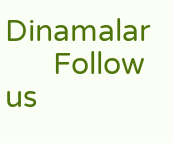Dinamalar
      Follow us